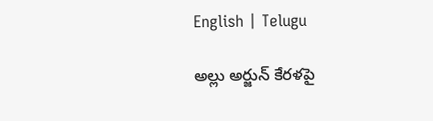English | Telugu

అల్లు అర్జున్ కేరళపై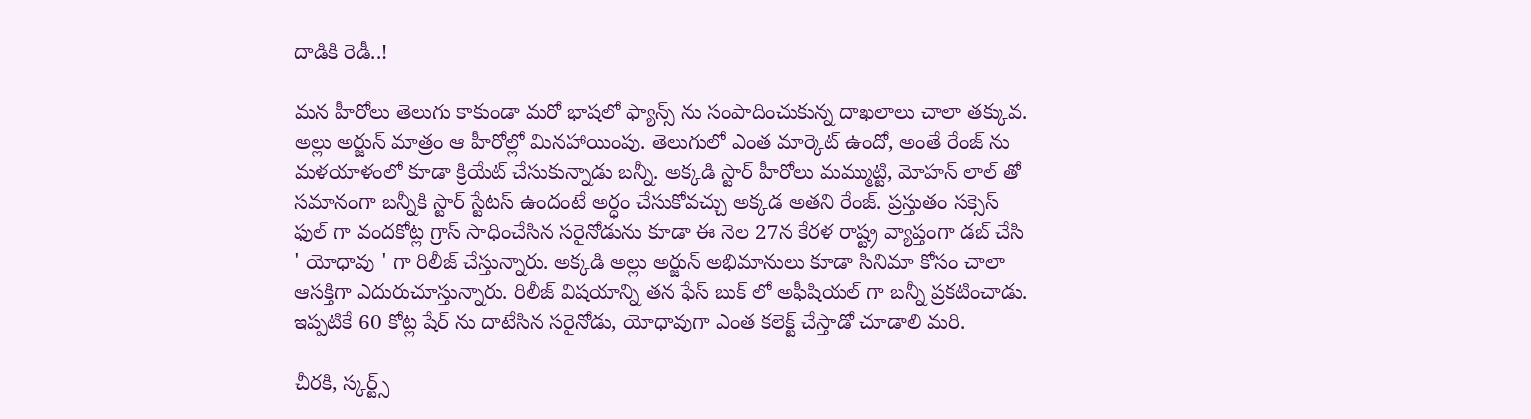దాడికి రెడీ..!

మన హీరోలు తెలుగు కాకుండా మరో భాషలో ఫ్యాన్స్ ను సంపాదించుకున్న దాఖలాలు చాలా తక్కువ. అల్లు అర్జున్ మాత్రం ఆ హీరోల్లో మినహాయింపు. తెలుగులో ఎంత మార్కెట్ ఉందో, అంతే రేంజ్ ను మళయాళంలో కూడా క్రియేట్ చేసుకున్నాడు బన్నీ. అక్కడి స్టార్ హీరోలు మమ్ముట్టి, మోహన్ లాల్ తో సమానంగా బన్నీకి స్టార్ స్టేటస్ ఉందంటే అర్ధం చేసుకోవచ్చు అక్కడ అతని రేంజ్. ప్రస్తుతం సక్సెస్ ఫుల్ గా వందకోట్ల గ్రాస్ సాధించేసిన సరైనోడును కూడా ఈ నెల 27న కేరళ రాష్ట్ర వ్యాప్తంగా డబ్ చేసి ' యోధావు ' గా రిలీజ్ చేస్తున్నారు. అక్కడి అల్లు అర్జున్ అభిమానులు కూడా సినిమా కోసం చాలా ఆసక్తిగా ఎదురుచూస్తున్నారు. రిలీజ్ విషయాన్ని తన ఫేస్ బుక్ లో అఫీషియల్ గా బన్నీ ప్రకటించాడు. ఇప్పటికే 60 కోట్ల షేర్ ను దాటేసిన సరైనోడు, యోధావుగా ఎంత కలెక్ట్ చేస్తాడో చూడాలి మరి.

చీరకి, స్కర్ట్స్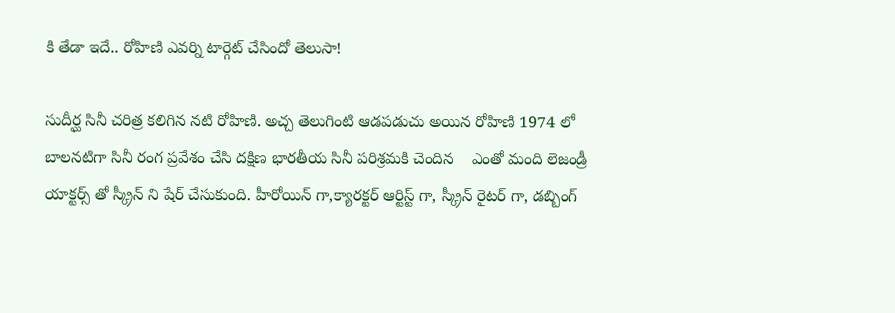కి తేడా ఇదే.. రోహిణి ఎవర్ని టార్గెట్ చేసిందో తెలుసా!

సుదీర్ఘ సినీ చరిత్ర కలిగిన నటి రోహిణి. అచ్చ తెలుగింటి ఆడపడుచు అయిన రోహిణి 1974 లో బాలనటిగా సినీ రంగ ప్రవేశం చేసి దక్షిణ భారతీయ సినీ పరిశ్రమకి చెందిన    ఎంతో మంది లెజండ్రీ యాక్టర్స్ తో స్క్రీన్ ని షేర్ చేసుకుంది. హీరోయిన్ గా,క్యారక్టర్ ఆర్టిస్ట్ గా, స్క్రీన్ రైటర్ గా, డబ్బింగ్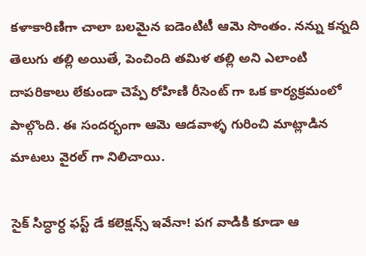కళాకారిణిగా చాలా బలమైన ఐడెంటిటీ ఆమె సొంతం. నన్ను కన్నది తెలుగు తల్లి అయితే, పెంచింది తమిళ తల్లి అని ఎలాంటి దాపరికాలు లేకుండా చెప్పే రోహిణి రీసెంట్ గా ఒక కార్యక్రమంలో పాల్గొంది. ఈ సందర్భంగా ఆమె ఆడవాళ్ళ గురించి మాట్లాడిన మాటలు వైరల్ గా నిలిచాయి.

సైక్ సిద్ధార్ధ ఫస్ట్ డే కలెక్షన్స్ ఇవేనా! పగ వాడికి కూడా ఆ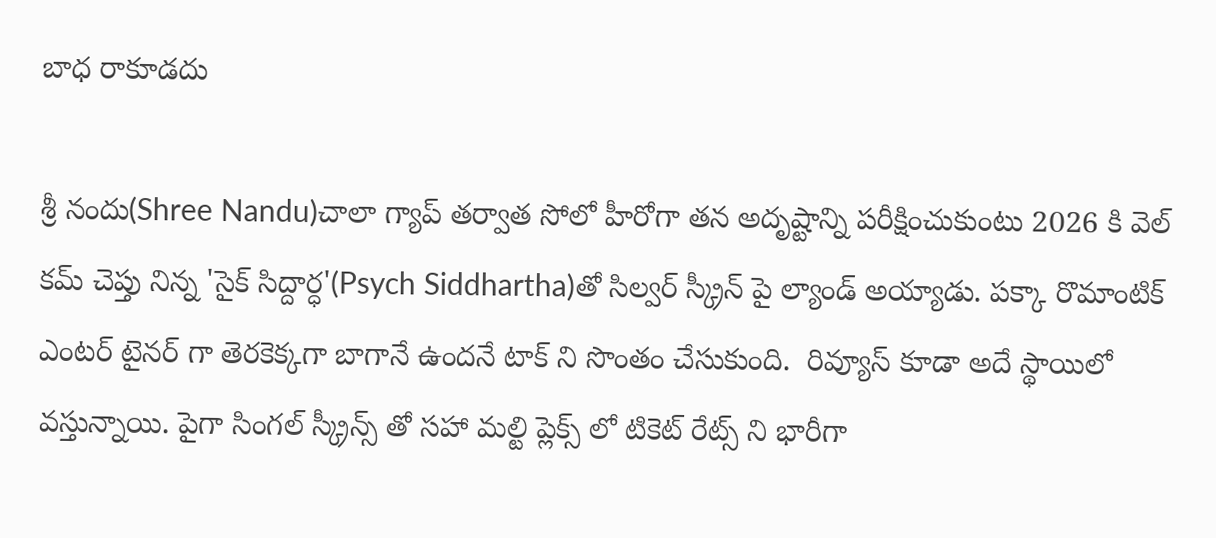బాధ రాకూడదు

శ్రీ నందు(Shree Nandu)చాలా గ్యాప్ తర్వాత సోలో హీరోగా తన అదృష్టాన్ని పరీక్షించుకుంటు 2026 కి వెల్ కమ్ చెప్తు నిన్న 'సైక్ సిద్దార్ధ'(Psych Siddhartha)తో సిల్వర్ స్క్రీన్ పై ల్యాండ్ అయ్యాడు. పక్కా రొమాంటిక్ ఎంటర్ టైనర్ గా తెరకెక్కగా బాగానే ఉందనే టాక్ ని సొంతం చేసుకుంది.  రివ్యూస్ కూడా అదే స్థాయిలో వస్తున్నాయి. పైగా సింగల్ స్క్రీన్స్ తో సహా మల్టి ప్లెక్స్ లో టికెట్ రేట్స్ ని భారీగా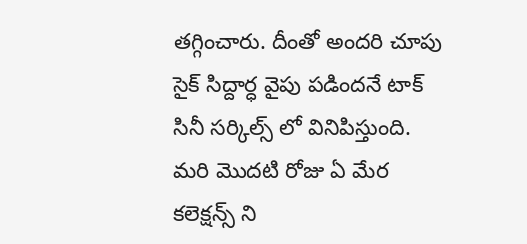తగ్గించారు. దీంతో అందరి చూపు సైక్ సిద్దార్ధ వైపు పడిందనే టాక్ సినీ సర్కిల్స్ లో వినిపిస్తుంది. మరి మొదటి రోజు ఏ మేర కలెక్షన్స్ ని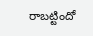రాబట్టిందో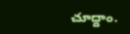చూద్దాం.